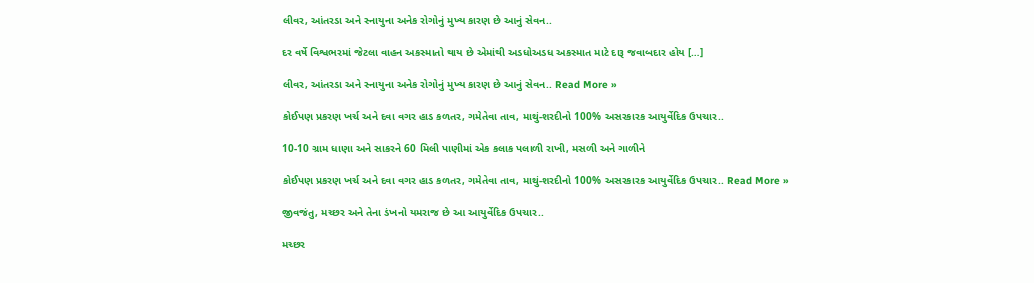લીવર, આંતરડા અને સ્નાયુના અનેક રોગોનું મુખ્ય કારણ છે આનું સેવન..

દર વર્ષે વિશ્વભરમાં જેટલા વાહન અકસ્માતો થાય છે એમાંથી અડધોઅડધ અકસ્માત માટે દારૂ જવાબદાર હોય […]

લીવર, આંતરડા અને સ્નાયુના અનેક રોગોનું મુખ્ય કારણ છે આનું સેવન.. Read More »

કોઈપણ પ્રકરણ ખર્ચ અને દવા વગર હાડ કળતર, ગમેતેવા તાવ, માથું-શરદીનો 100% અસરકારક આયુર્વેદિક ઉપચાર..

10-10 ગ્રામ ધાણા અને સાકરને 60 મિલી પાણીમાં એક કલાક પલાળી રાખી, મસળી અને ગાળીને

કોઈપણ પ્રકરણ ખર્ચ અને દવા વગર હાડ કળતર, ગમેતેવા તાવ, માથું-શરદીનો 100% અસરકારક આયુર્વેદિક ઉપચાર.. Read More »

જીવજંતુ, મચ્છર અને તેના ડંખનો યમરાજ છે આ આયુર્વેદિક ઉપચાર..

મચ્છર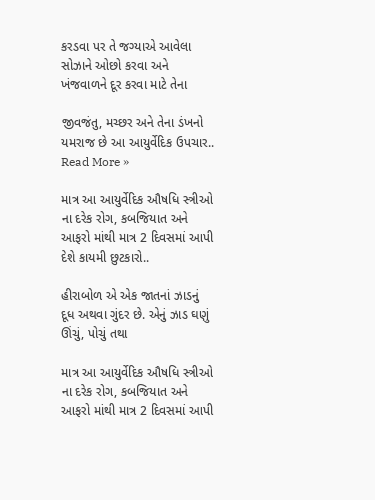કરડવા પર તે જગ્યાએ આવેલા સોઝાને ઓછો કરવા અને ખંજવાળને દૂર કરવા માટે તેના

જીવજંતુ, મચ્છર અને તેના ડંખનો યમરાજ છે આ આયુર્વેદિક ઉપચાર.. Read More »

માત્ર આ આયુર્વેદિક ઔષધિ સ્ત્રીઓ ના દરેક રોગ, કબજિયાત અને આફરો માંથી માત્ર 2 દિવસમાં આપી દેશે કાયમી છુટકારો..

હીરાબોળ એ એક જાતનાં ઝાડનું દૂધ અથવા ગુંદર છે. એનું ઝાડ ઘણું ઊંચું, પોચું તથા

માત્ર આ આયુર્વેદિક ઔષધિ સ્ત્રીઓ ના દરેક રોગ, કબજિયાત અને આફરો માંથી માત્ર 2 દિવસમાં આપી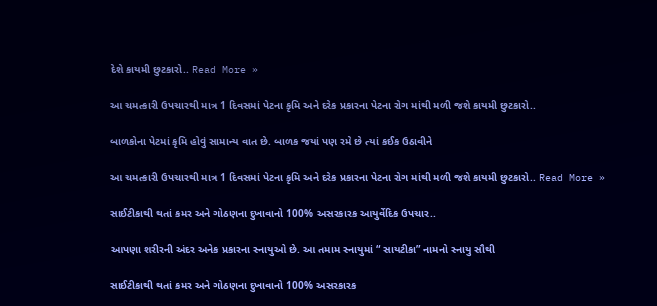દેશે કાયમી છુટકારો.. Read More »

આ ચમત્કારી ઉપચારથી માત્ર 1 દિવસમાં પેટના કૃમિ અને દરેક પ્રકારના પેટના રોગ માંથી મળી જશે કાયમી છુટકારો..

બાળકોના પેટમાં કૃમિ હોવું સામાન્ય વાત છે. બાળક જયાં પણ રમે છે ત્યાં કઈક ઉઠાવીને

આ ચમત્કારી ઉપચારથી માત્ર 1 દિવસમાં પેટના કૃમિ અને દરેક પ્રકારના પેટના રોગ માંથી મળી જશે કાયમી છુટકારો.. Read More »

સાઈટીકાથી થતાં કમર અને ગોઠણના દુખાવાનો 100% અસરકારક આયુર્વેદિક ઉપચાર..

આપણા શરીરની અંદર અનેક પ્રકારના સ્નાયુઓ છે. આ તમામ સ્નાયુમાં “ સાયટીકા” નામનો સ્નાયુ સૌથી

સાઈટીકાથી થતાં કમર અને ગોઠણના દુખાવાનો 100% અસરકારક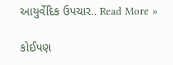આયુર્વેદિક ઉપચાર.. Read More »

કોઈપણ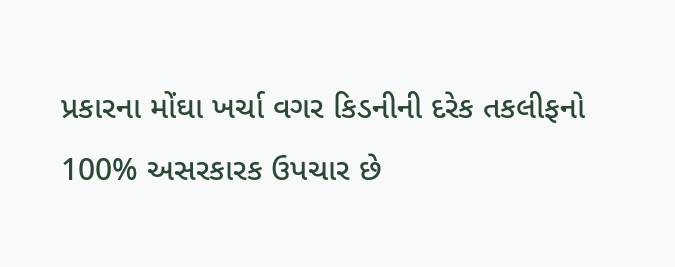પ્રકારના મોંઘા ખર્ચા વગર કિડનીની દરેક તકલીફનો 100% અસરકારક ઉપચાર છે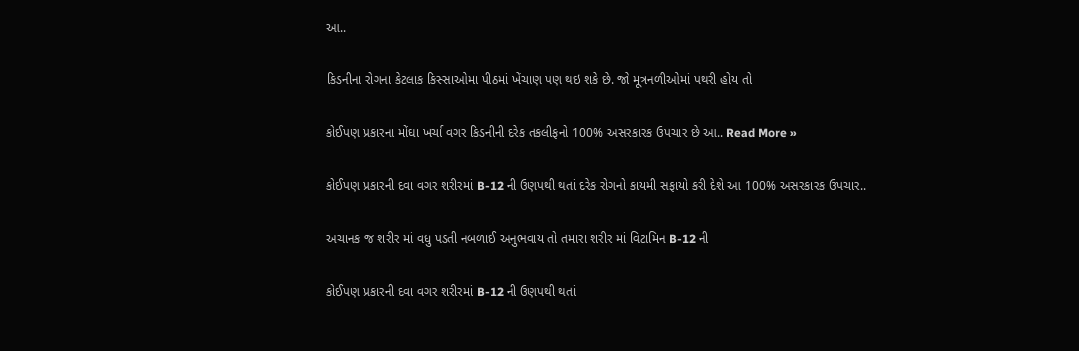આ..

કિડનીના રોગના કેટલાક કિસ્સાઓમા પીઠમાં ખેંચાણ પણ થઇ શકે છે. જો મૂત્રનળીઓમાં પથરી હોય તો

કોઈપણ પ્રકારના મોંઘા ખર્ચા વગર કિડનીની દરેક તકલીફનો 100% અસરકારક ઉપચાર છે આ.. Read More »

કોઈપણ પ્રકારની દવા વગર શરીરમાં B-12 ની ઉણપથી થતાં દરેક રોગનો કાયમી સફાયો કરી દેશે આ 100% અસરકારક ઉપચાર..

અચાનક જ શરીર માં વધુ પડતી નબળાઈ અનુભવાય તો તમારા શરીર માં વિટામિન B-12 ની

કોઈપણ પ્રકારની દવા વગર શરીરમાં B-12 ની ઉણપથી થતાં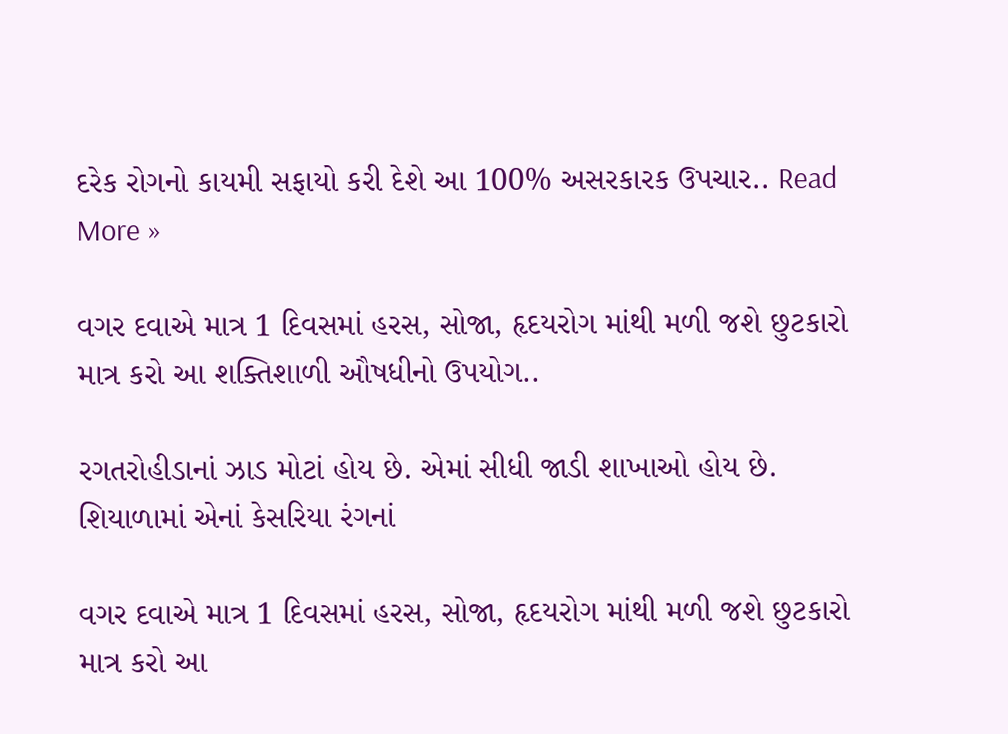દરેક રોગનો કાયમી સફાયો કરી દેશે આ 100% અસરકારક ઉપચાર.. Read More »

વગર દવાએ માત્ર 1 દિવસમાં હરસ, સોજા, હૃદયરોગ માંથી મળી જશે છુટકારો માત્ર કરો આ શક્તિશાળી ઔષધીનો ઉપયોગ..

રગતરોહીડાનાં ઝાડ મોટાં હોય છે. એમાં સીધી જાડી શાખાઓ હોય છે. શિયાળામાં એનાં કેસરિયા રંગનાં

વગર દવાએ માત્ર 1 દિવસમાં હરસ, સોજા, હૃદયરોગ માંથી મળી જશે છુટકારો માત્ર કરો આ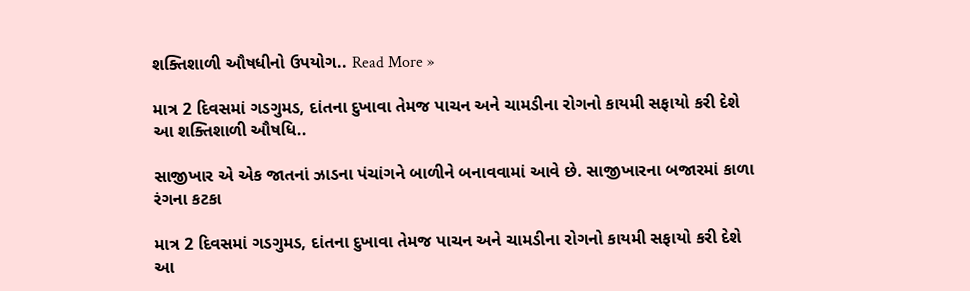શક્તિશાળી ઔષધીનો ઉપયોગ.. Read More »

માત્ર 2 દિવસમાં ગડગુમડ, દાંતના દુખાવા તેમજ પાચન અને ચામડીના રોગનો કાયમી સફાયો કરી દેશે આ શક્તિશાળી ઔષધિ..

સાજીખાર એ એક જાતનાં ઝાડના પંચાંગને બાળીને બનાવવામાં આવે છે. સાજીખારના બજારમાં કાળા રંગના કટકા

માત્ર 2 દિવસમાં ગડગુમડ, દાંતના દુખાવા તેમજ પાચન અને ચામડીના રોગનો કાયમી સફાયો કરી દેશે આ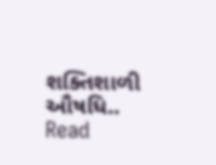શક્તિશાળી ઔષધિ.. Read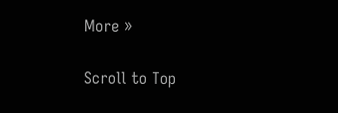More »

Scroll to Top